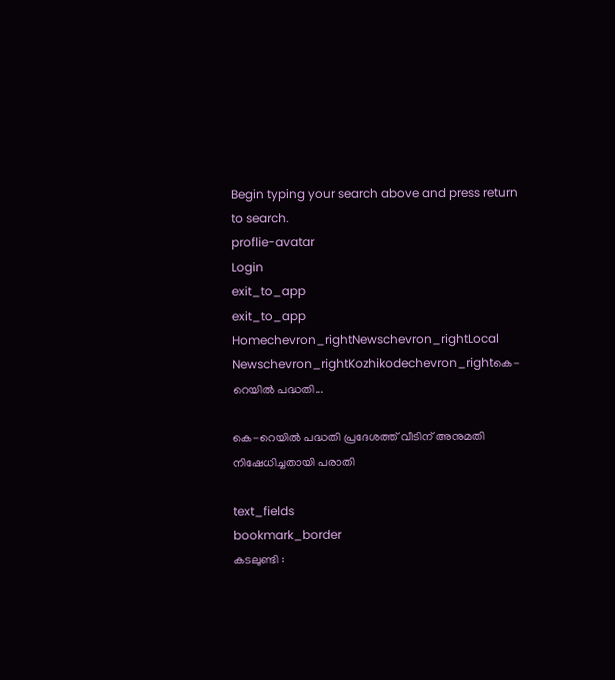Begin typing your search above and press return to search.
proflie-avatar
Login
exit_to_app
exit_to_app
Homechevron_rightNewschevron_rightLocal Newschevron_rightKozhikodechevron_rightകെ-റെയിൽ പദ്ധതി...

കെ-റെയിൽ പദ്ധതി പ്രദേശത്ത് വീടിന് അനുമതി നിഷേധിച്ചതായി പരാതി

text_fields
bookmark_border
കടലുണ്ടി :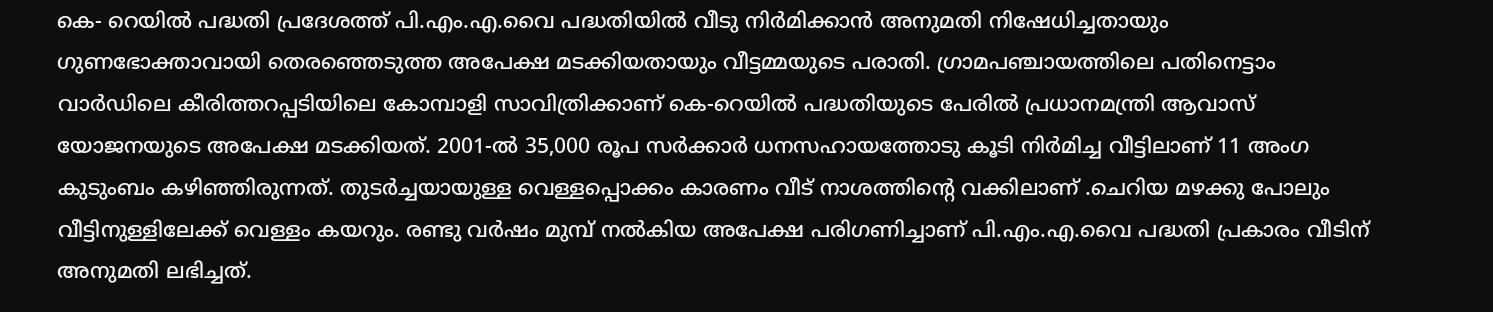കെ- റെയിൽ പദ്ധതി പ്രദേശത്ത് പി.എം.എ.വൈ പദ്ധതിയിൽ വീടു നിർമിക്കാൻ അനുമതി നിഷേധിച്ചതായും ഗുണഭോക്താവായി തെരഞ്ഞെടുത്ത അപേക്ഷ മടക്കിയതായും വീട്ടമ്മയുടെ പരാതി. ഗ്രാമപഞ്ചായത്തിലെ പതിനെട്ടാം വാർഡിലെ കീരിത്തറപ്പടിയിലെ കോമ്പാളി സാവിത്രിക്കാണ് കെ-റെയിൽ പദ്ധതിയുടെ പേരിൽ പ്രധാനമന്ത്രി ആവാസ് യോജനയുടെ അപേക്ഷ മടക്കിയത്. 2001-ൽ 35,000 രൂപ സർക്കാർ ധനസഹായത്തോടു കൂടി നിർമിച്ച വീട്ടിലാണ് 11 അംഗ കുടുംബം കഴിഞ്ഞിരുന്നത്. തുടർച്ചയായുള്ള വെള്ളപ്പൊക്കം കാരണം വീട് നാശത്തിന്റെ വക്കിലാണ് .ചെറിയ മഴക്കു പോലും വീട്ടിനുള്ളിലേക്ക് വെള്ളം കയറും. രണ്ടു വർഷം മുമ്പ് നൽകിയ അപേക്ഷ പരിഗണിച്ചാണ് പി.എം.എ.വൈ പദ്ധതി പ്രകാരം വീടിന് അനുമതി ലഭിച്ചത്.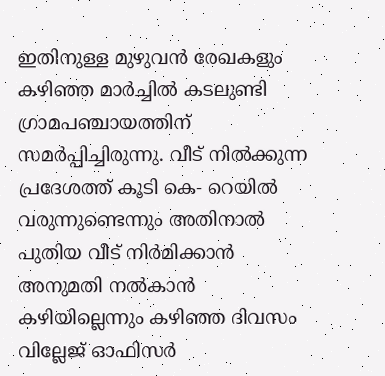ഇതിനുള്ള മുഴുവൻ രേഖകളും കഴിഞ്ഞ മാർച്ചിൽ കടലുണ്ടി ഗ്രാമപഞ്ചായത്തിന് സമർപ്പിച്ചിരുന്നു. വീട് നിൽക്കുന്ന പ്രദേശത്ത് കൂടി കെ- റെയിൽ വരുന്നുണ്ടെന്നും അതിനാൽ പുതിയ വീട് നിർമിക്കാൻ അനുമതി നൽകാൻ കഴിയില്ലെന്നും കഴിഞ്ഞ ദിവസം വില്ലേജ് ഓഫിസർ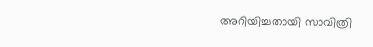അറിയിച്ചതായി സാവിത്രി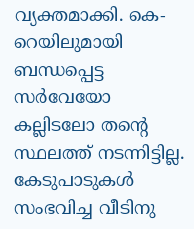വ്യക്തമാക്കി. കെ-റെയിലുമായി ബന്ധപ്പെട്ട സർവേയോ കല്ലിടലോ തന്റെ സ്ഥലത്ത് നടന്നിട്ടില്ല. കേടുപാടുകൾ സംഭവിച്ച വീടിനു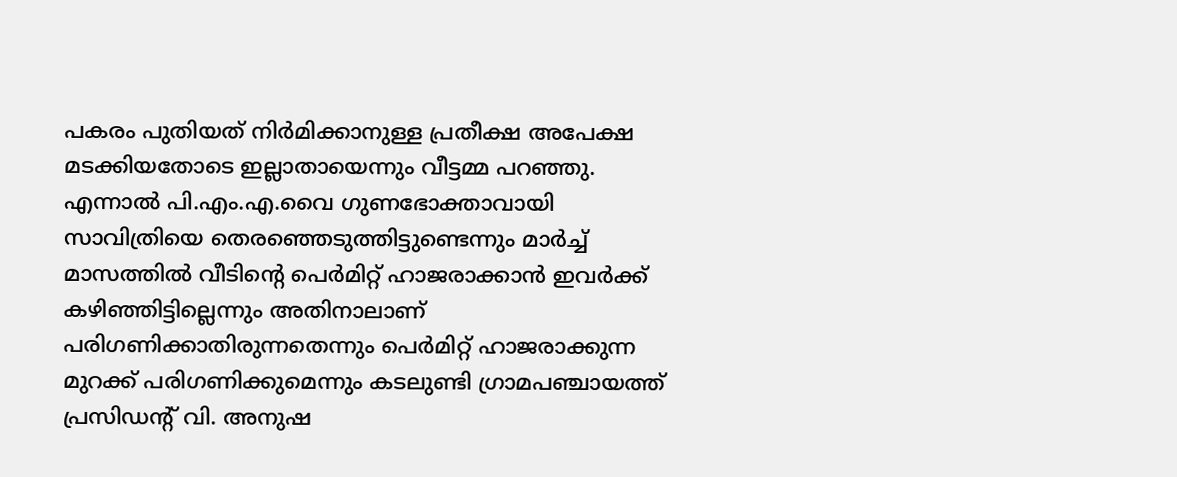പകരം പുതിയത് നിർമിക്കാനുള്ള പ്രതീക്ഷ അപേക്ഷ മടക്കിയതോടെ ഇല്ലാതായെന്നും വീട്ടമ്മ പറഞ്ഞു. എന്നാൽ പി.എം.എ.വൈ ഗുണഭോക്താവായി സാവിത്രിയെ തെരഞ്ഞെടുത്തിട്ടുണ്ടെന്നും മാർച്ച് മാസത്തിൽ വീടിന്റെ പെർമിറ്റ് ഹാജരാക്കാൻ ഇവർക്ക് കഴിഞ്ഞിട്ടില്ലെന്നും അതിനാലാണ് പരിഗണിക്കാതിരുന്നതെന്നും പെർമിറ്റ് ഹാജരാക്കുന്ന മുറക്ക് പരിഗണിക്കുമെന്നും കടലുണ്ടി ഗ്രാമപഞ്ചായത്ത് പ്രസിഡന്റ് വി. അനുഷ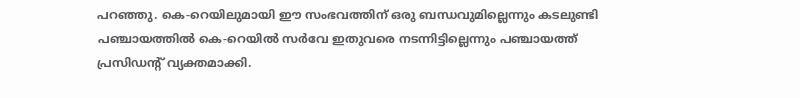പറഞ്ഞു. കെ-റെയിലുമായി ഈ സംഭവത്തിന് ഒരു ബന്ധവുമില്ലെന്നും കടലുണ്ടി പഞ്ചായത്തിൽ കെ-റെയിൽ സർവേ ഇതുവരെ നടന്നിട്ടില്ലെന്നും പഞ്ചായത്ത് പ്രസിഡന്റ് വ്യക്തമാക്കി.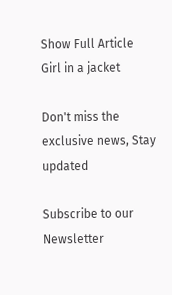Show Full Article
Girl in a jacket

Don't miss the exclusive news, Stay updated

Subscribe to our Newsletter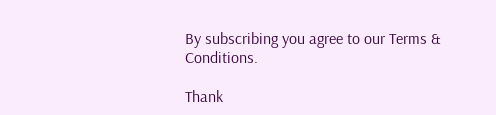By subscribing you agree to our Terms & Conditions.

Thank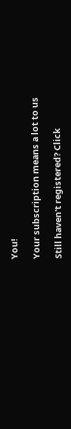You!

Your subscription means a lot to us

Still haven't registered? Click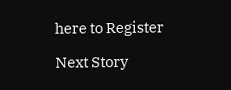here to Register

Next Story